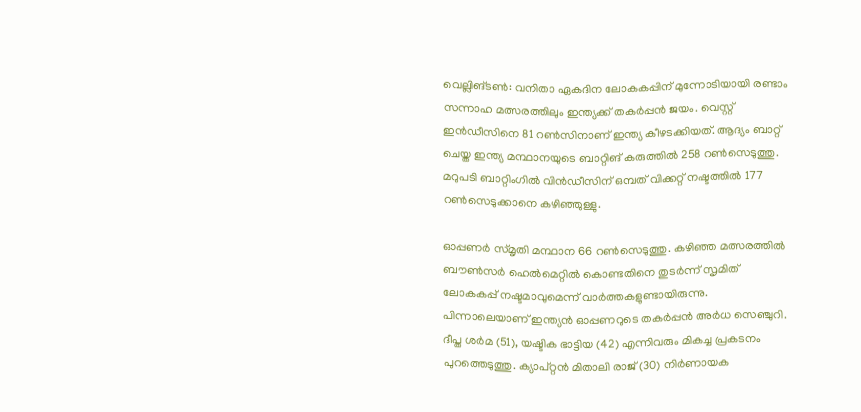വെല്ലിങ്ടൺ: വനിതാ ഏകദിന ലോകകപ്പിന് മുന്നോടിയായി രണ്ടാം സന്നാഹ മത്സരത്തിലും ഇന്ത്യക്ക് തകർപ്പൻ ജയം. വെസ്റ്റ് ഇൻഡീസിനെ 81 റൺസിനാണ് ഇന്ത്യ കീഴടക്കിയത്. ആദ്യം ബാറ്റ് ചെയ്ത ഇന്ത്യ മന്ഥാനയുടെ ബാറ്റിങ് കരുത്തിൽ 258 റൺസെടുത്തു. മറുപടി ബാറ്റിംഗിൽ വിൻഡീസിന് ഒമ്പത് വിക്കറ്റ് നഷ്ടത്തിൽ 177 റൺസെടുക്കാനെ കഴിഞ്ഞുള്ളു.

ഓപ്പണർ സ്മൃതി മന്ഥാന 66 റൺസെടുത്തു. കഴിഞ്ഞ മത്സരത്തിൽ ബൗൺസർ ഹെൽമെറ്റിൽ കൊണ്ടതിനെ തുടർന്ന് സൃമിത് ലോകകപ്പ് നഷ്ടമാവുമെന്ന് വാർത്തകളുണ്ടായിരുന്നു. പിന്നാലെയാണ് ഇന്ത്യൻ ഓപ്പണറുടെ തകർപ്പൻ അർധ സെഞ്ചുറി. ദീപ്ത ശർമ (51), യഷ്ടിക ഭാട്ടിയ (42) എന്നിവരും മികച്ച പ്രകടനം പുറത്തെടുത്തു. ക്യാപ്റ്റൻ മിതാലി രാജ് (30) നിർണായക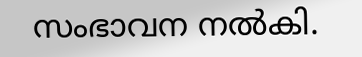സംഭാവന നൽകി.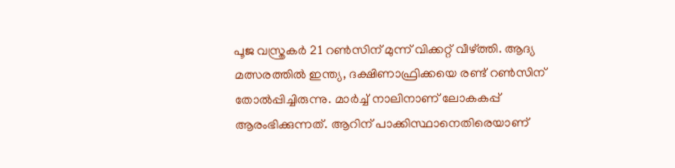പൂജ വസ്ത്രകർ 21 റൺസിന് മുന്ന് വിക്കറ്റ് വീഴ്‌ത്തി. ആദ്യ മത്സരത്തിൽ ഇന്ത്യ, ദക്ഷിണാഫ്രിക്കയെ രണ്ട് റൺസിന് തോൽപ്പിച്ചിരുന്നു. മാർച്ച് നാലിനാണ് ലോകകപ്പ് ആരംഭിക്കുന്നത്. ആറിന് പാക്കിസ്ഥാനെതിരെയാണ്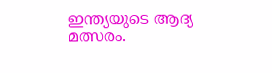ഇന്ത്യയുടെ ആദ്യ മത്സരം.